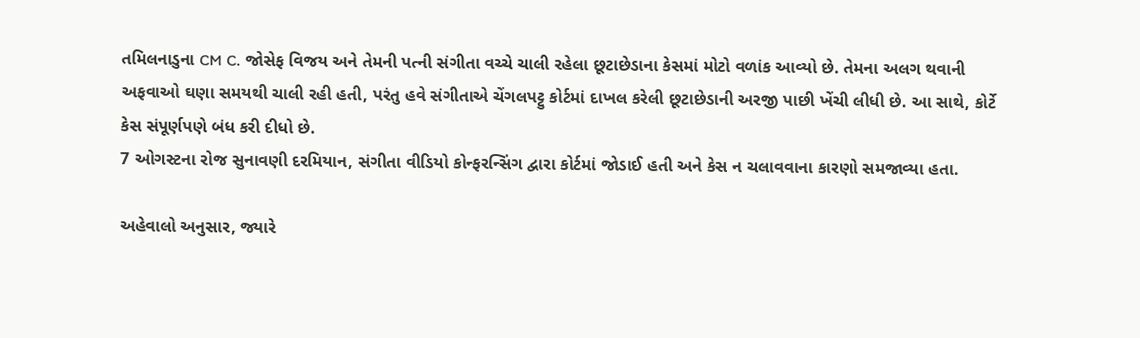તમિલનાડુના CM C. જોસેફ વિજય અને તેમની પત્ની સંગીતા વચ્ચે ચાલી રહેલા છૂટાછેડાના કેસમાં મોટો વળાંક આવ્યો છે. તેમના અલગ થવાની અફવાઓ ઘણા સમયથી ચાલી રહી હતી, પરંતુ હવે સંગીતાએ ચેંગલપટ્ટુ કોર્ટમાં દાખલ કરેલી છૂટાછેડાની અરજી પાછી ખેંચી લીધી છે. આ સાથે, કોર્ટે કેસ સંપૂર્ણપણે બંધ કરી દીધો છે.
7 ઓગસ્ટના રોજ સુનાવણી દરમિયાન, સંગીતા વીડિયો કોન્ફરન્સિંગ દ્વારા કોર્ટમાં જોડાઈ હતી અને કેસ ન ચલાવવાના કારણો સમજાવ્યા હતા.

અહેવાલો અનુસાર, જ્યારે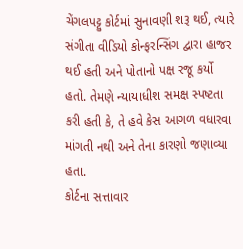ચેંગલપટ્ટુ કોર્ટમાં સુનાવણી શરૂ થઈ, ત્યારે સંગીતા વીડિયો કોન્ફરન્સિંગ દ્વારા હાજર થઈ હતી અને પોતાનો પક્ષ રજૂ કર્યો હતો. તેમણે ન્યાયાધીશ સમક્ષ સ્પષ્ટતા કરી હતી કે, તે હવે કેસ આગળ વધારવા માંગતી નથી અને તેના કારણો જણાવ્યા હતા.
કોર્ટના સત્તાવાર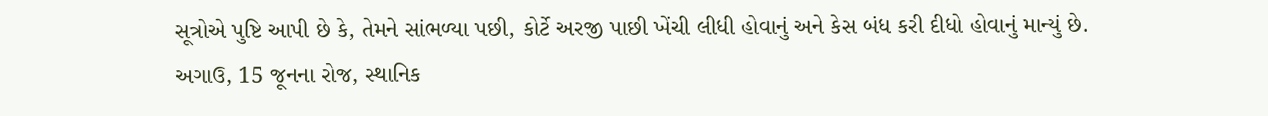સૂત્રોએ પુષ્ટિ આપી છે કે, તેમને સાંભળ્યા પછી, કોર્ટે અરજી પાછી ખેંચી લીધી હોવાનું અને કેસ બંધ કરી દીધો હોવાનું માન્યું છે. અગાઉ, 15 જૂનના રોજ, સ્થાનિક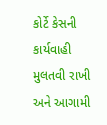કોર્ટે કેસની કાર્યવાહી મુલતવી રાખી અને આગામી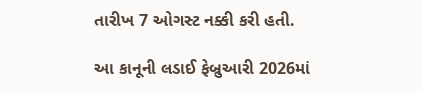તારીખ 7 ઓગસ્ટ નક્કી કરી હતી.

આ કાનૂની લડાઈ ફેબ્રુઆરી 2026માં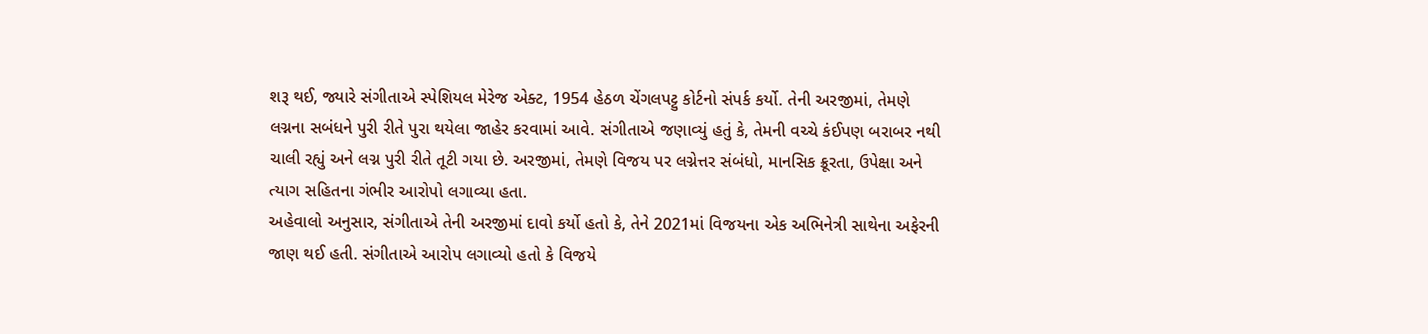શરૂ થઈ, જ્યારે સંગીતાએ સ્પેશિયલ મેરેજ એક્ટ, 1954 હેઠળ ચેંગલપટ્ટુ કોર્ટનો સંપર્ક કર્યો. તેની અરજીમાં, તેમણે લગ્નના સબંધને પુરી રીતે પુરા થયેલા જાહેર કરવામાં આવે. સંગીતાએ જણાવ્યું હતું કે, તેમની વચ્ચે કંઈપણ બરાબર નથી ચાલી રહ્યું અને લગ્ન પુરી રીતે તૂટી ગયા છે. અરજીમાં, તેમણે વિજય પર લગ્નેત્તર સંબંધો, માનસિક ક્રૂરતા, ઉપેક્ષા અને ત્યાગ સહિતના ગંભીર આરોપો લગાવ્યા હતા.
અહેવાલો અનુસાર, સંગીતાએ તેની અરજીમાં દાવો કર્યો હતો કે, તેને 2021માં વિજયના એક અભિનેત્રી સાથેના અફેરની જાણ થઈ હતી. સંગીતાએ આરોપ લગાવ્યો હતો કે વિજયે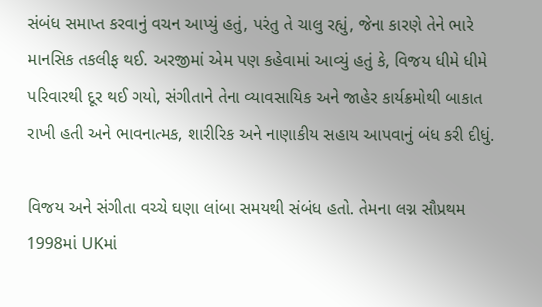સંબંધ સમાપ્ત કરવાનું વચન આપ્યું હતું, પરંતુ તે ચાલુ રહ્યું, જેના કારણે તેને ભારે માનસિક તકલીફ થઈ. અરજીમાં એમ પણ કહેવામાં આવ્યું હતું કે, વિજય ધીમે ધીમે પરિવારથી દૂર થઈ ગયો, સંગીતાને તેના વ્યાવસાયિક અને જાહેર કાર્યક્રમોથી બાકાત રાખી હતી અને ભાવનાત્મક, શારીરિક અને નાણાકીય સહાય આપવાનું બંધ કરી દીધું.

વિજય અને સંગીતા વચ્ચે ઘણા લાંબા સમયથી સંબંધ હતો. તેમના લગ્ન સૌપ્રથમ 1998માં UKમાં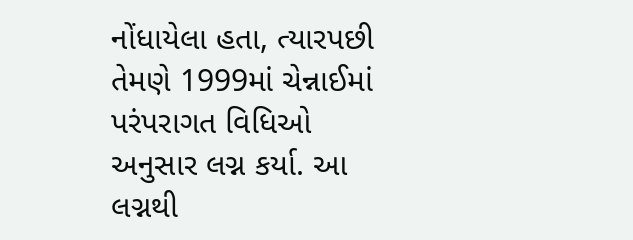નોંધાયેલા હતા, ત્યારપછી તેમણે 1999માં ચેન્નાઈમાં પરંપરાગત વિધિઓ અનુસાર લગ્ન કર્યા. આ લગ્નથી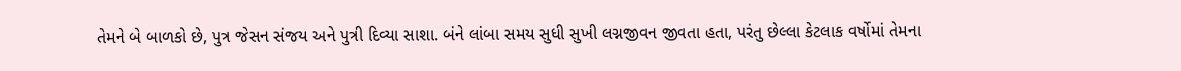તેમને બે બાળકો છે, પુત્ર જેસન સંજય અને પુત્રી દિવ્યા સાશા. બંને લાંબા સમય સુધી સુખી લગ્નજીવન જીવતા હતા, પરંતુ છેલ્લા કેટલાક વર્ષોમાં તેમના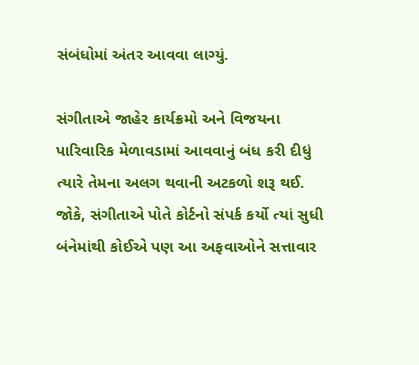સંબંધોમાં અંતર આવવા લાગ્યું.

સંગીતાએ જાહેર કાર્યક્રમો અને વિજયના પારિવારિક મેળાવડામાં આવવાનું બંધ કરી દીધું ત્યારે તેમના અલગ થવાની અટકળો શરૂ થઈ. જોકે, સંગીતાએ પોતે કોર્ટનો સંપર્ક કર્યો ત્યાં સુધી બંનેમાંથી કોઈએ પણ આ અફવાઓને સત્તાવાર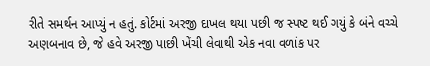રીતે સમર્થન આપ્યું ન હતું. કોર્ટમાં અરજી દાખલ થયા પછી જ સ્પષ્ટ થઈ ગયું કે બંને વચ્ચે અણબનાવ છે, જે હવે અરજી પાછી ખેંચી લેવાથી એક નવા વળાંક પર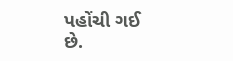પહોંચી ગઈ છે.